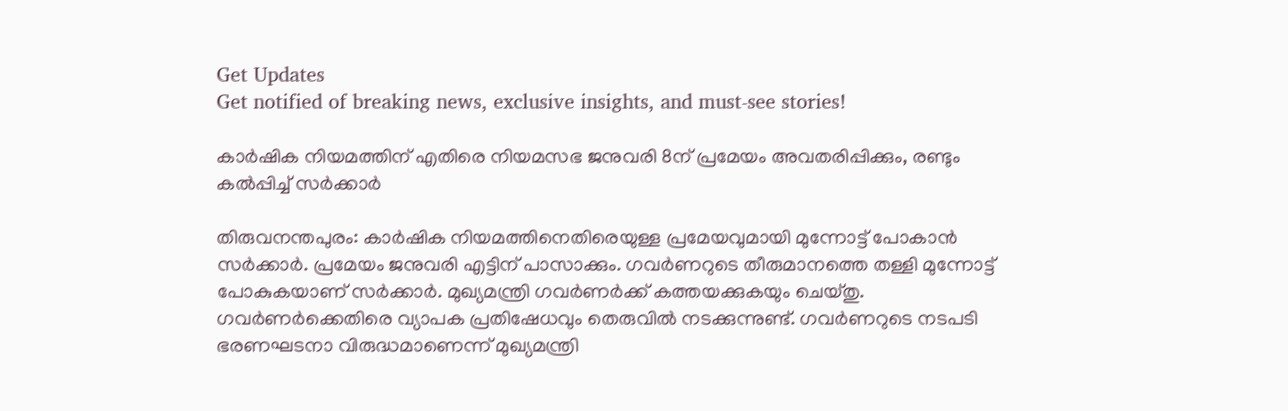Get Updates
Get notified of breaking news, exclusive insights, and must-see stories!

കാര്‍ഷിക നിയമത്തിന് എതിരെ നിയമസഭ ജനുവരി 8ന് പ്രമേയം അവതരിപ്പിക്കും, രണ്ടും കല്‍പ്പിച്ച് സര്‍ക്കാര്‍

തിരുവനന്തപുരം: കാര്‍ഷിക നിയമത്തിനെതിരെയുള്ള പ്രമേയവുമായി മുന്നോട്ട് പോകാന്‍ സര്‍ക്കാര്‍. പ്രമേയം ജനുവരി എട്ടിന് പാസാക്കും. ഗവര്‍ണറുടെ തീരുമാനത്തെ തള്ളി മുന്നോട്ട് പോകുകയാണ് സര്‍ക്കാര്‍. മുഖ്യമന്ത്രി ഗവര്‍ണര്‍ക്ക് കത്തയക്കുകയും ചെയ്തു. ഗവര്‍ണര്‍ക്കെതിരെ വ്യാപക പ്രതിഷേധവും തെരുവില്‍ നടക്കുന്നുണ്ട്. ഗവര്‍ണറുടെ നടപടി ഭരണഘടനാ വിരുദ്ധമാണെന്ന് മുഖ്യമന്ത്രി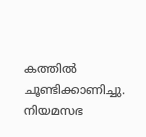കത്തില്‍ ചൂണ്ടിക്കാണിച്ചു. നിയമസഭ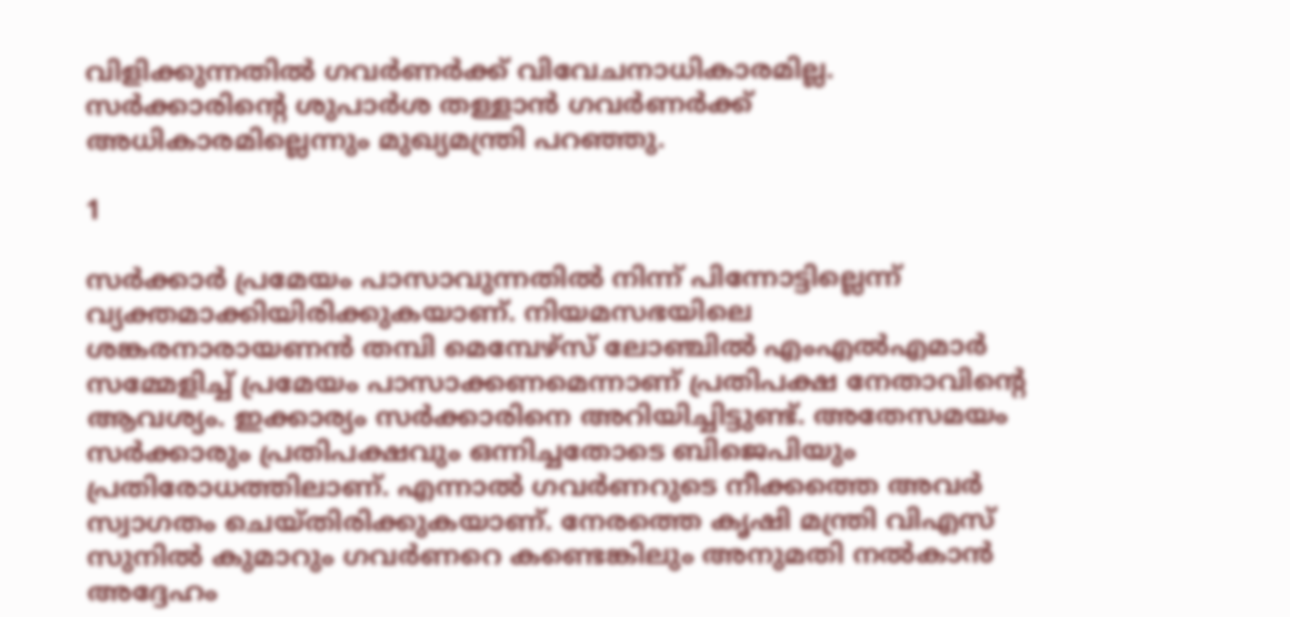വിളിക്കുന്നതില്‍ ഗവര്‍ണര്‍ക്ക് വിവേചനാധികാരമില്ല. സര്‍ക്കാരിന്റെ ശുപാര്‍ശ തള്ളാന്‍ ഗവര്‍ണര്‍ക്ക് അധികാരമില്ലെന്നും മുഖ്യമന്ത്രി പറഞ്ഞു.

1

സര്‍ക്കാര്‍ പ്രമേയം പാസാവുന്നതില്‍ നിന്ന് പിന്നോട്ടില്ലെന്ന് വ്യക്തമാക്കിയിരിക്കുകയാണ്. നിയമസഭയിലെ ശങ്കരനാരായണന്‍ തമ്പി മെമ്പേഴ്‌സ് ലോഞ്ചില്‍ എംഎല്‍എമാര്‍ സമ്മേളിച്ച് പ്രമേയം പാസാക്കണമെന്നാണ് പ്രതിപക്ഷ നേതാവിന്റെ ആവശ്യം. ഇക്കാര്യം സര്‍ക്കാരിനെ അറിയിച്ചിട്ടുണ്ട്. അതേസമയം സര്‍ക്കാരും പ്രതിപക്ഷവും ഒന്നിച്ചതോടെ ബിജെപിയും പ്രതിരോധത്തിലാണ്. എന്നാല്‍ ഗവര്‍ണറുടെ നീക്കത്തെ അവര്‍ സ്വാഗതം ചെയ്തിരിക്കുകയാണ്. നേരത്തെ കൃഷി മന്ത്രി വിഎസ് സുനില്‍ കുമാറും ഗവര്‍ണറെ കണ്ടെങ്കിലും അനുമതി നല്‍കാന്‍ അദ്ദേഹം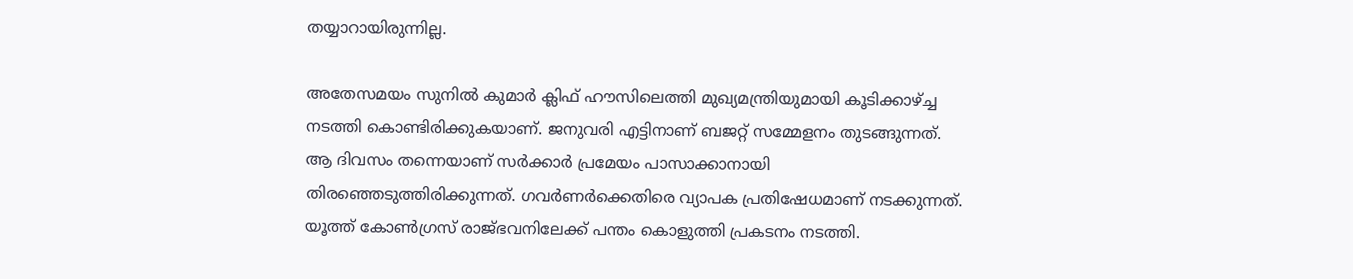തയ്യാറായിരുന്നില്ല.

അതേസമയം സുനില്‍ കുമാര്‍ ക്ലിഫ് ഹൗസിലെത്തി മുഖ്യമന്ത്രിയുമായി കൂടിക്കാഴ്ച്ച നടത്തി കൊണ്ടിരിക്കുകയാണ്. ജനുവരി എട്ടിനാണ് ബജറ്റ് സമ്മേളനം തുടങ്ങുന്നത്. ആ ദിവസം തന്നെയാണ് സര്‍ക്കാര്‍ പ്രമേയം പാസാക്കാനായി തിരഞ്ഞെടുത്തിരിക്കുന്നത്. ഗവര്‍ണര്‍ക്കെതിരെ വ്യാപക പ്രതിഷേധമാണ് നടക്കുന്നത്. യൂത്ത് കോണ്‍ഗ്രസ് രാജ്ഭവനിലേക്ക് പന്തം കൊളുത്തി പ്രകടനം നടത്തി.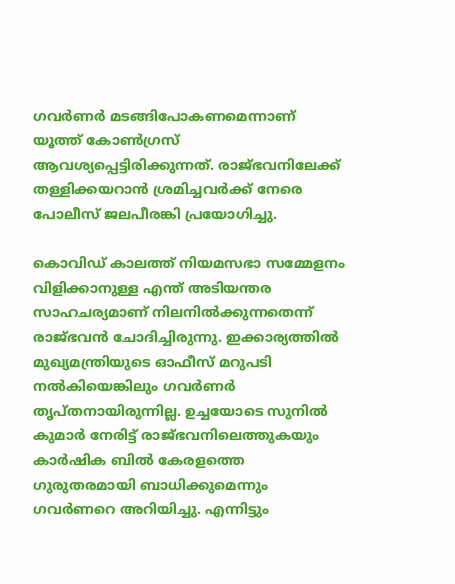ഗവര്‍ണര്‍ മടങ്ങിപോകണമെന്നാണ് യൂത്ത് കോണ്‍ഗ്രസ് ആവശ്യപ്പെട്ടിരിക്കുന്നത്. രാജ്ഭവനിലേക്ക് തള്ളിക്കയറാന്‍ ശ്രമിച്ചവര്‍ക്ക് നേരെ പോലീസ് ജലപീരങ്കി പ്രയോഗിച്ചു.

കൊവിഡ് കാലത്ത് നിയമസഭാ സമ്മേളനം വിളിക്കാനുള്ള എന്ത് അടിയന്തര സാഹചര്യമാണ് നിലനില്‍ക്കുന്നതെന്ന് രാജ്ഭവന്‍ ചോദിച്ചിരുന്നു. ഇക്കാര്യത്തില്‍ മുഖ്യമന്ത്രിയുടെ ഓഫീസ് മറുപടി നല്‍കിയെങ്കിലും ഗവര്‍ണര്‍ തൃപ്തനായിരുന്നില്ല. ഉച്ചയോടെ സുനില്‍ കുമാര്‍ നേരിട്ട് രാജ്ഭവനിലെത്തുകയും കാര്‍ഷിക ബില്‍ കേരളത്തെ ഗുരുതരമായി ബാധിക്കുമെന്നും ഗവര്‍ണറെ അറിയിച്ചു. എന്നിട്ടും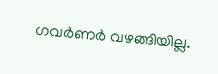ഗവര്‍ണര്‍ വഴങ്ങിയില്ല.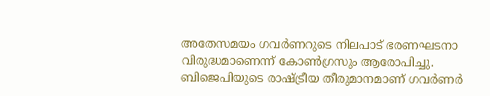അതേസമയം ഗവര്‍ണറുടെ നിലപാട് ഭരണഘടനാ വിരുദ്ധമാണെന്ന് കോണ്‍ഗ്രസും ആരോപിച്ചു. ബിജെപിയുടെ രാഷ്ട്രീയ തീരുമാനമാണ് ഗവര്‍ണര്‍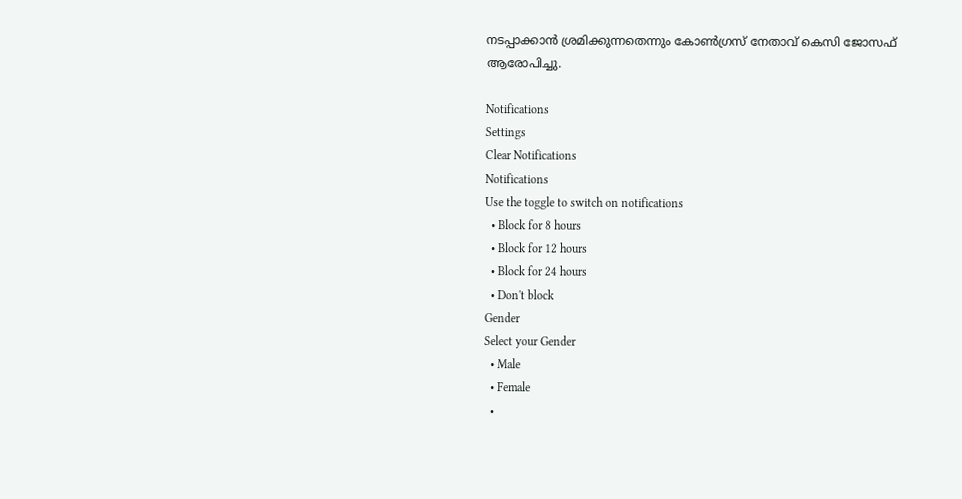നടപ്പാക്കാന്‍ ശ്രമിക്കുന്നതെന്നും കോണ്‍ഗ്രസ് നേതാവ് കെസി ജോസഫ് ആരോപിച്ചു.

Notifications
Settings
Clear Notifications
Notifications
Use the toggle to switch on notifications
  • Block for 8 hours
  • Block for 12 hours
  • Block for 24 hours
  • Don't block
Gender
Select your Gender
  • Male
  • Female
  •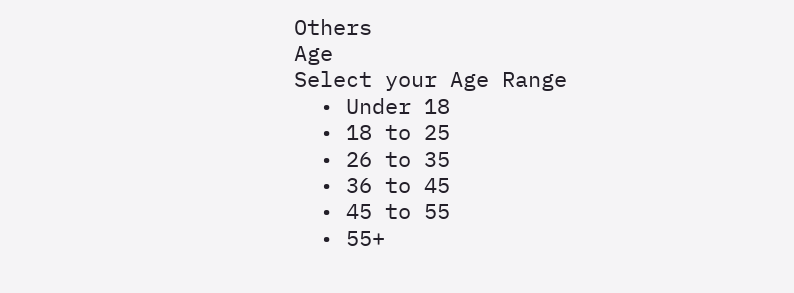Others
Age
Select your Age Range
  • Under 18
  • 18 to 25
  • 26 to 35
  • 36 to 45
  • 45 to 55
  • 55+